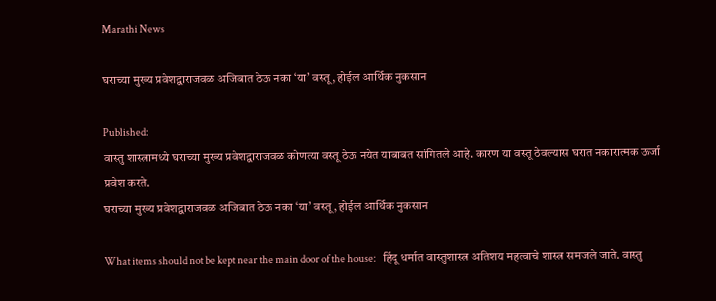Marathi News

घराच्या मुख्य प्रवेशद्वाराजवळ अजिबात ठेऊ नका ‘या’ वस्तू, होईल आर्थिक नुकसान

Published:
वास्तु शास्त्रामध्ये घराच्या मुख्य प्रवेशद्वाराजवळ कोणत्या वस्तू ठेऊ नयेत याबाबत सांगितले आहे. कारण या वस्तू ठेवल्यास घरात नकारात्मक ऊर्जा प्रवेश करते.
घराच्या मुख्य प्रवेशद्वाराजवळ अजिबात ठेऊ नका ‘या’ वस्तू, होईल आर्थिक नुकसान

What items should not be kept near the main door of the house:   हिंदू धर्मात वास्तुशास्त्र अतिशय महत्वाचे शास्त्र समजले जाते. वास्तु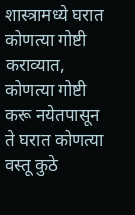शास्त्रामध्ये घरात कोणत्या गोष्टी कराव्यात, कोणत्या गोष्टी करू नयेतपासून ते घरात कोणत्या वस्तू कुठे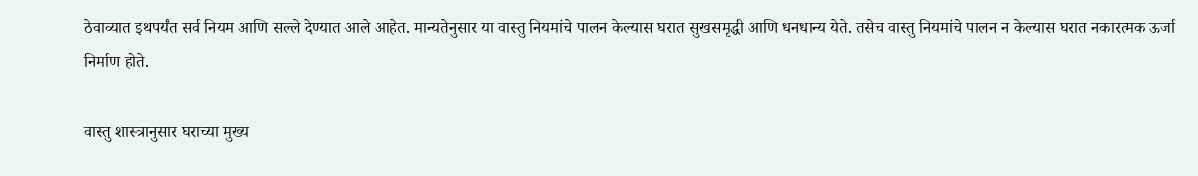ठेवाव्यात इथपर्यंत सर्व नियम आणि सल्ले देण्यात आले आहेत. मान्यतेनुसार या वास्तु नियमांचे पालन केल्यास घरात सुखसमृद्धी आणि धनधान्य येते. तसेच वास्तु नियमांचे पालन न केल्यास घरात नकारत्मक ऊर्जा निर्माण होते.

वास्तु शास्त्रानुसार घराच्या मुख्य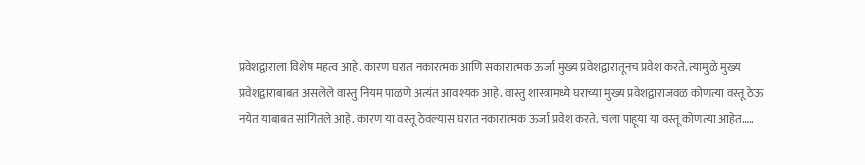प्रवेशद्वाराला विशेष महत्व आहे. कारण घरात नकारत्मक आणि सकारात्मक ऊर्जा मुख्य प्रवेशद्वारातूनच प्रवेश करते. त्यामुळे मुख्य प्रवेशद्वाराबाबत असलेले वास्तु नियम पाळणे अत्यंत आवश्यक आहे. वास्तु शास्त्रामध्ये घराच्या मुख्य प्रवेशद्वाराजवळ कोणत्या वस्तू ठेऊ नयेत याबाबत सांगितले आहे. कारण या वस्तू ठेवल्यास घरात नकारात्मक ऊर्जा प्रवेश करते. चला पाहूया या वस्तू कोणत्या आहेत…..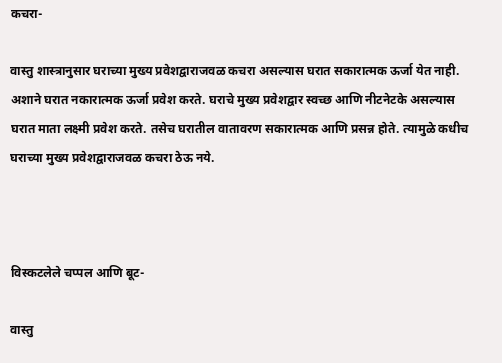कचरा-

वास्तु शास्त्रानुसार घराच्या मुख्य प्रवेशद्वाराजवळ कचरा असल्यास घरात सकारात्मक ऊर्जा येत नाही. अशाने घरात नकारात्मक ऊर्जा प्रवेश करते. घराचे मुख्य प्रवेशद्वार स्वच्छ आणि नीटनेटके असल्यास घरात माता लक्ष्मी प्रवेश करते. तसेच घरातील वातावरण सकारात्मक आणि प्रसन्न होते. त्यामुळे कधीच घराच्या मुख्य प्रवेशद्वाराजवळ कचरा ठेऊ नये.



विस्कटलेले चप्पल आणि बूट-

वास्तु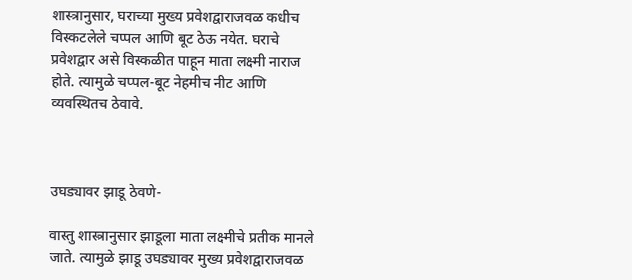शास्त्रानुसार, घराच्या मुख्य प्रवेशद्वाराजवळ कधीच विस्कटलेले चप्पल आणि बूट ठेऊ नयेत. घराचे प्रवेशद्वार असे विस्कळीत पाहून माता लक्ष्मी नाराज होते. त्यामुळे चप्पल-बूट नेहमीच नीट आणि व्यवस्थितच ठेवावे.



उघड्यावर झाडू ठेवणे-

वास्तु शास्त्रानुसार झाडूला माता लक्ष्मीचे प्रतीक मानले जाते. त्यामुळे झाडू उघड्यावर मुख्य प्रवेशद्वाराजवळ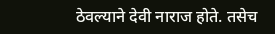ठेवल्याने देवी नाराज होते. तसेच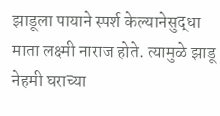झाडूला पायाने स्पर्श केल्यानेसुद्धा माता लक्ष्मी नाराज होते. त्यामुळे झाडू नेहमी घराच्या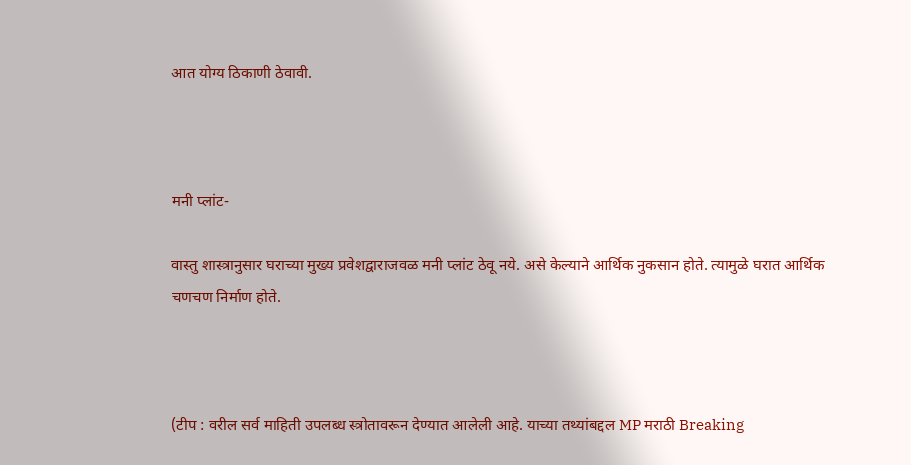आत योग्य ठिकाणी ठेवावी.



मनी प्लांट-

वास्तु शास्त्रानुसार घराच्या मुख्य प्रवेशद्वाराजवळ मनी प्लांट ठेवू नये. असे केल्याने आर्थिक नुकसान होते. त्यामुळे घरात आर्थिक चणचण निर्माण होते.



(टीप : वरील सर्व माहिती उपलब्ध स्त्रोतावरून देण्यात आलेली आहे. याच्या तथ्यांबद्दल MP मराठी Breaking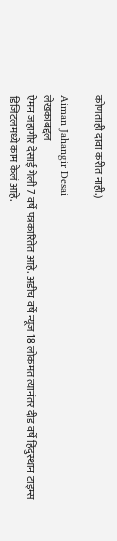कोणताही दावा करीत नाही.)

Aiman Jahangir Desai
लेखकाबद्दल
ऐमन जहागीर देसाई गेली 7 वर्षे पत्रकारितेत आहे. अडीच वर्षे न्यूज 18 लोकमत त्यानंतर दीड वर्षे हिंदुस्थान टाइम्स डिजिटलमध्ये काम केलं आहे.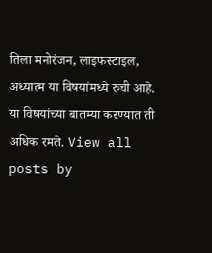तिला मनोरंजन, लाइफस्टाइल, अध्यात्म या विषयांमध्ये रुची आहे. या विषयांच्या बातम्या करण्यात ती अधिक रमते. View all posts by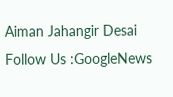Aiman Jahangir Desai
Follow Us :GoogleNews